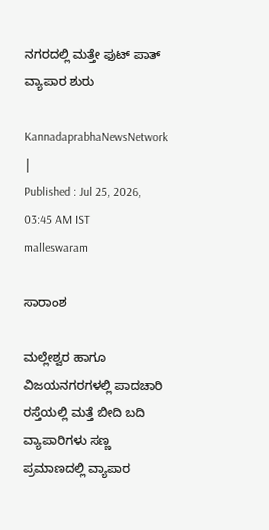ನಗರದಲ್ಲಿ ಮತ್ತೇ ಫುಟ್ ಪಾತ್ ವ್ಯಾಪಾರ ಶುರು

KannadaprabhaNewsNetwork |
Published : Jul 25, 2026, 03:45 AM IST
malleswaram

ಸಾರಾಂಶ

ಮಲ್ಲೇಶ್ವರ ಹಾಗೂ ವಿಜಯನಗರಗಳಲ್ಲಿ ಪಾದಚಾರಿ ರಸ್ತೆಯಲ್ಲಿ ಮತ್ತೆ ಬೀದಿ ಬದಿ ವ್ಯಾಪಾರಿಗಳು ಸಣ್ಣ ಪ್ರಮಾಣದಲ್ಲಿ ವ್ಯಾಪಾರ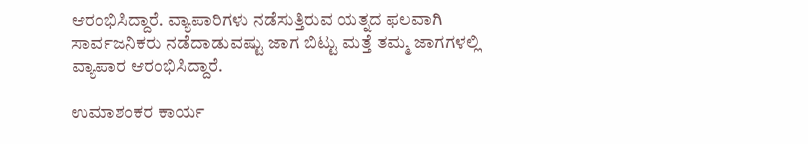ಆರಂಭಿಸಿದ್ದಾರೆ. ವ್ಯಾಪಾರಿಗಳು ನಡೆಸುತ್ತಿರುವ ಯತ್ನದ ಫಲವಾಗಿ ಸಾರ್ವಜನಿಕರು ನಡೆದಾಡುವಷ್ಟು ಜಾಗ ಬಿಟ್ಟು ಮತ್ತೆ ತಮ್ಮ ಜಾಗಗಳಲ್ಲಿ ವ್ಯಾಪಾರ ಆರಂಭಿಸಿದ್ದಾರೆ.

ಉಮಾಶಂಕರ ಕಾರ್ಯ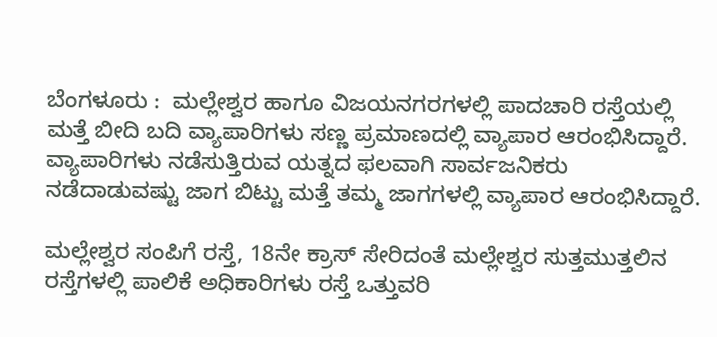ಬೆಂಗಳೂರು :  ಮಲ್ಲೇಶ್ವರ ಹಾಗೂ ವಿಜಯನಗರಗಳಲ್ಲಿ ಪಾದಚಾರಿ ರಸ್ತೆಯಲ್ಲಿ ಮತ್ತೆ ಬೀದಿ ಬದಿ ವ್ಯಾಪಾರಿಗಳು ಸಣ್ಣ ಪ್ರಮಾಣದಲ್ಲಿ ವ್ಯಾಪಾರ ಆರಂಭಿಸಿದ್ದಾರೆ. ವ್ಯಾಪಾರಿಗಳು ನಡೆಸುತ್ತಿರುವ ಯತ್ನದ ಫಲವಾಗಿ ಸಾರ್ವಜನಿಕರು ನಡೆದಾಡುವಷ್ಟು ಜಾಗ ಬಿಟ್ಟು ಮತ್ತೆ ತಮ್ಮ ಜಾಗಗಳಲ್ಲಿ ವ್ಯಾಪಾರ ಆರಂಭಿಸಿದ್ದಾರೆ.

ಮಲ್ಲೇಶ್ವರ ಸಂಪಿಗೆ ರಸ್ತೆ, 18ನೇ ಕ್ರಾಸ್ ಸೇರಿದಂತೆ ಮಲ್ಲೇಶ್ವರ ಸುತ್ತಮುತ್ತಲಿನ ರಸ್ತೆಗಳಲ್ಲಿ ಪಾಲಿಕೆ ಅಧಿಕಾರಿಗಳು ರಸ್ತೆ ಒತ್ತುವರಿ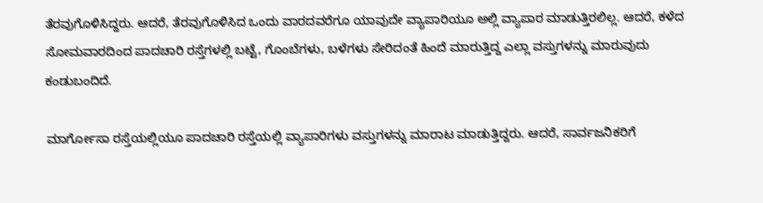ತೆರವುಗೊಳಿಸಿದ್ದರು. ಆದರೆ, ತೆರವುಗೊಳಿಸಿದ ಒಂದು ವಾರದವರೆಗೂ ಯಾವುದೇ ವ್ಯಾಪಾರಿಯೂ ಅಲ್ಲಿ ವ್ಯಾಪಾರ ಮಾಡುತ್ತಿರಲಿಲ್ಲ. ಆದರೆ, ಕಳೆದ ಸೋಮವಾರದಿಂದ ಪಾದಚಾರಿ ರಸ್ತೆಗಳಲ್ಲಿ ಬಟ್ಟೆ, ಗೊಂಬೆಗಳು, ಬಳೆಗಳು ಸೇರಿದಂತೆ ಹಿಂದೆ ಮಾರುತ್ತಿದ್ದ ಎಲ್ಲಾ ವಸ್ತುಗಳನ್ನು ಮಾರುವುದು ಕಂಡುಬಂದಿದೆ.

ಮಾರ್ಗೋಸಾ ರಸ್ತೆಯಲ್ಲಿಯೂ ಪಾದಚಾರಿ ರಸ್ತೆಯಲ್ಲಿ ವ್ಯಾಪಾರಿಗಳು ವಸ್ತುಗಳನ್ನು ಮಾರಾಟ ಮಾಡುತ್ತಿದ್ದರು. ಆದರೆ, ಸಾರ್ವಜನಿಕರಿಗೆ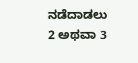ನಡೆದಾಡಲು 2 ಅಥವಾ 3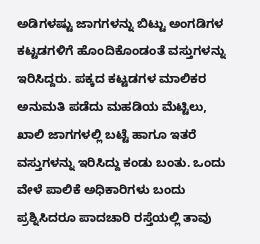ಅಡಿಗಳಷ್ಟು ಜಾಗಗಳನ್ನು ಬಿಟ್ಟು ಅಂಗಡಿಗಳ ಕಟ್ಟಡಗಳಿಗೆ ಹೊಂದಿಕೊಂಡಂತೆ ವಸ್ತುಗಳನ್ನು ಇರಿಸಿದ್ದರು. ಪಕ್ಕದ ಕಟ್ಟಡಗಳ ಮಾಲಿಕರ ಅನುಮತಿ ಪಡೆದು ಮಹಡಿಯ ಮೆಟ್ಟಿಲು, ಖಾಲಿ ಜಾಗಗಳಲ್ಲಿ ಬಟ್ಟೆ ಹಾಗೂ ಇತರೆ ವಸ್ತುಗಳನ್ನು ಇರಿಸಿದ್ದು ಕಂಡು ಬಂತು. ಒಂದು ವೇಳೆ ಪಾಲಿಕೆ ಅಧಿಕಾರಿಗಳು ಬಂದು ಪ್ರಶ್ನಿಸಿದರೂ ಪಾದಚಾರಿ ರಸ್ತೆಯಲ್ಲಿ ತಾವು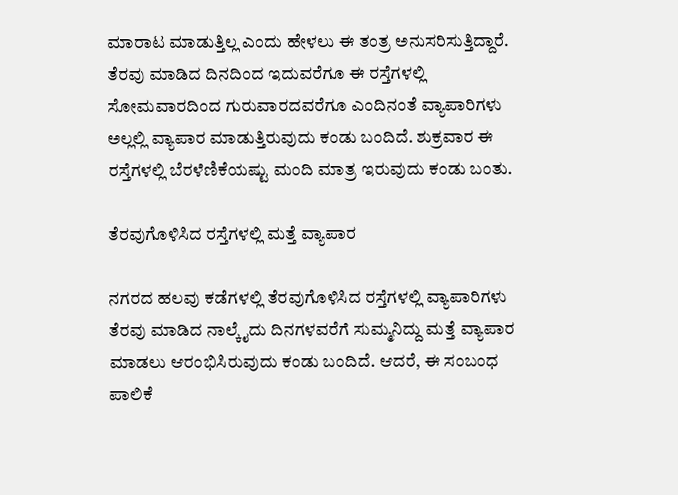ಮಾರಾಟ ಮಾಡುತ್ತಿಲ್ಲ ಎಂದು ಹೇಳಲು ಈ ತಂತ್ರ ಅನುಸರಿಸುತ್ತಿದ್ದಾರೆ. ತೆರವು ಮಾಡಿದ ದಿನದಿಂದ ಇದುವರೆಗೂ ಈ ರಸ್ತೆಗಳಲ್ಲಿ ಸೋಮವಾರದಿಂದ ಗುರುವಾರದವರೆಗೂ ಎಂದಿನಂತೆ ವ್ಯಾಪಾರಿಗಳು ಅಲ್ಲಲ್ಲಿ ವ್ಯಾಪಾರ ಮಾಡುತ್ತಿರುವುದು ಕಂಡು ಬಂದಿದೆ. ಶುಕ್ರವಾರ ಈ ರಸ್ತೆಗಳಲ್ಲಿ ಬೆರಳೆಣಿಕೆಯಷ್ಟು ಮಂದಿ ಮಾತ್ರ ಇರುವುದು ಕಂಡು ಬಂತು.

ತೆರವುಗೊಳಿಸಿದ ರಸ್ತೆಗಳಲ್ಲಿ ಮತ್ತೆ ವ್ಯಾಪಾರ

ನಗರದ ಹಲವು ಕಡೆಗಳಲ್ಲಿ ತೆರವುಗೊಳಿಸಿದ ರಸ್ತೆಗಳಲ್ಲಿ ವ್ಯಾಪಾರಿಗಳು ತೆರವು ಮಾಡಿದ ನಾಲ್ಕೈದು ದಿನಗಳವರೆಗೆ ಸುಮ್ಮನಿದ್ದು ಮತ್ತೆ ವ್ಯಾಪಾರ ಮಾಡಲು ಆರಂಭಿಸಿರುವುದು ಕಂಡು ಬಂದಿದೆ. ಆದರೆ, ಈ ಸಂಬಂಧ ಪಾಲಿಕೆ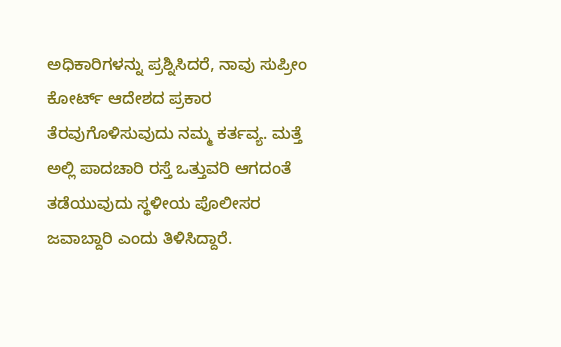ಅಧಿಕಾರಿಗಳನ್ನು ಪ್ರಶ್ನಿಸಿದರೆ, ನಾವು ಸುಪ್ರೀಂ ಕೋರ್ಟ್ ಆದೇಶದ ಪ್ರಕಾರ ತೆರವುಗೊಳಿಸುವುದು ನಮ್ಮ ಕರ್ತವ್ಯ. ಮತ್ತೆ ಅಲ್ಲಿ ಪಾದಚಾರಿ ರಸ್ತೆ ಒತ್ತುವರಿ ಆಗದಂತೆ ತಡೆಯುವುದು ಸ್ಥಳೀಯ ಪೊಲೀಸರ ಜವಾಬ್ದಾರಿ ಎಂದು ತಿಳಿಸಿದ್ದಾರೆ.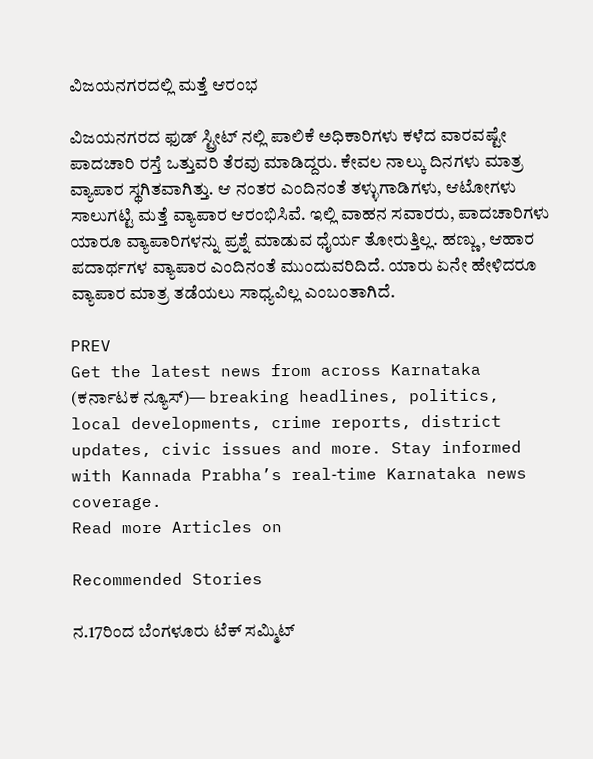ವಿಜಯನಗರದಲ್ಲಿ ಮತ್ತೆ ಆರಂಭ

ವಿಜಯನಗರದ ಫುಡ್ ಸ್ಟ್ರೀಟ್ ನಲ್ಲಿ ಪಾಲಿಕೆ ಅಧಿಕಾರಿಗಳು ಕಳೆದ ವಾರವಷ್ಟೇ ಪಾದಚಾರಿ ರಸ್ತೆ ಒತ್ತುವರಿ ತೆರವು ಮಾಡಿದ್ದರು. ಕೇವಲ ನಾಲ್ಕು ದಿನಗಳು ಮಾತ್ರ ವ್ಯಾಪಾರ ಸ್ಥಗಿತವಾಗಿತ್ತು. ಆ ನಂತರ ಎಂದಿನಂತೆ ತಳ್ಳುಗಾಡಿಗಳು, ಆಟೋಗಳು ಸಾಲುಗಟ್ಟಿ ಮತ್ತೆ ವ್ಯಾಪಾರ ಆರಂಭಿಸಿವೆ. ಇಲ್ಲಿ ವಾಹನ ಸವಾರರು, ಪಾದಚಾರಿಗಳು ಯಾರೂ ವ್ಯಾಪಾರಿಗಳನ್ನು ಪ್ರಶ್ನೆ ಮಾಡುವ ಧೈರ್ಯ ತೋರುತ್ತಿಲ್ಲ. ಹಣ್ಣು, ಆಹಾರ ಪದಾರ್ಥಗಳ ವ್ಯಾಪಾರ ಎಂದಿನಂತೆ ಮುಂದುವರಿದಿದೆ. ಯಾರು ಏನೇ ಹೇಳಿದರೂ ವ್ಯಾಪಾರ ಮಾತ್ರ ತಡೆಯಲು ಸಾಧ್ಯವಿಲ್ಲ ಎಂಬಂತಾಗಿದೆ.

PREV
Get the latest news from across Karnataka (ಕರ್ನಾಟಕ ನ್ಯೂಸ್)— breaking headlines, politics, local developments, crime reports, district updates, civic issues and more. Stay informed with Kannada Prabha’s real‑time Karnataka news coverage.
Read more Articles on

Recommended Stories

ನ.17ರಿಂದ ಬೆಂಗಳೂರು ಟೆಕ್‌ ಸಮ್ಮಿಟ್‌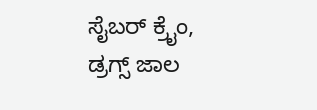ಸೈಬರ್‌ ಕ್ರೈಂ, ಡ್ರಗ್ಸ್‌ ಜಾಲ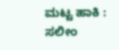ಮಟ್ಟ ಹಾಕಿ : ಸಲೀಂ